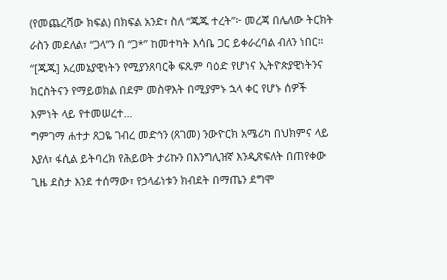(የመጨረሻው ክፍል) በክፍል አንድ፣ ስለ “ጁጁ ተረት”፦ መረጃ በሌለው ትርክት ራስን መደለል፣ “ጋላ”ን በ “ጋ*” ከመተካት እሳቤ ጋር ይቀራረባል ብለን ነበር። “[ጁጁ] አረመኔያዊነትን የሚያንጸባርቅ ፍጹም ባዕድ የሆነና ኢትዮጵያዊነትንና ክርስትናን የማይወክል በደም መስዋእት በሚያምኑ ኋላ ቀር የሆኑ ሰዎች እምነት ላይ የተመሠረተ…
ግምገማ ሐተታ ጸጋዬ ገብረ መድኅን (ጸገመ) ንውዮርክ አሜሪካ በህክምና ላይ እያለ፣ ፋሲል ይትባረክ የሕይወት ታሪኩን በእንግሊዝኛ እንዲጽፍለት በጠየቀው ጊዜ ደስታ እንደ ተሰማው፣ የኃላፊነቱን ክብደት በማጤን ደግሞ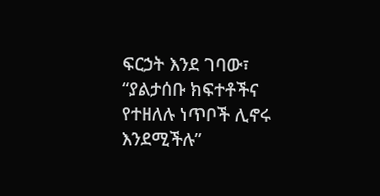ፍርኃት እንደ ገባው፣ “ያልታሰቡ ክፍተቶችና የተዘለሉ ነጥቦች ሊኖሩ እንደሚችሉ”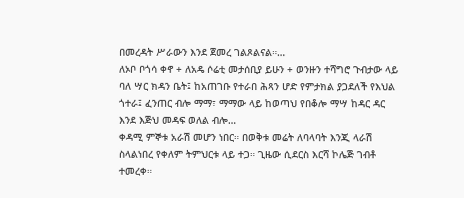በመረዳት ሥራውን እንደ ጀመረ ገልጾልናል።…
ለኦቦ ቦጎሳ ቀኖ + ለአዴ ሶሬቲ መታሰቢያ ይሁን + ወንዙን ተሻግሮ ጉብታው ላይ ባለ ሣር ክዳን ቤት፤ ከአጠገቡ የተራበ ሕጻን ሆድ የምታክል ያጋደለች የእህል ጎተራ፤ ፈንጠር ብሎ ማማ፣ ማማው ላይ ከወጣህ የበቆሎ ማሣ ከዳር ዳር እንደ እጅህ መዳፍ ወለል ብሎ…
ቀዳሚ ምኞቱ አራሽ መሆን ነበር። በወቅቱ መሬት ለባላባት እንጂ ላራሽ ስላልነበረ የቀለም ትምህርቱ ላይ ተጋ። ጊዜው ሲደርስ እርሻ ኮሌጅ ገብቶ ተመረቀ።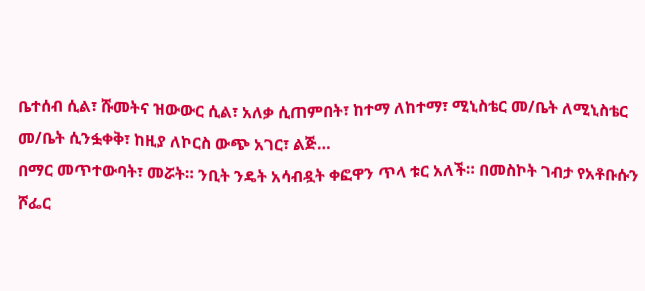ቤተሰብ ሲል፣ ሹመትና ዝውውር ሲል፣ አለቃ ሲጠምበት፣ ከተማ ለከተማ፣ ሚኒስቴር መ/ቤት ለሚኒስቴር መ/ቤት ሲንፏቀቅ፣ ከዚያ ለኮርስ ውጭ አገር፣ ልጅ…
በማር መጥተውባት፣ መሯት። ንቢት ንዴት አሳብዷት ቀፎዋን ጥላ ቱር አለች። በመስኮት ገብታ የአቶቡሱን ሾፌር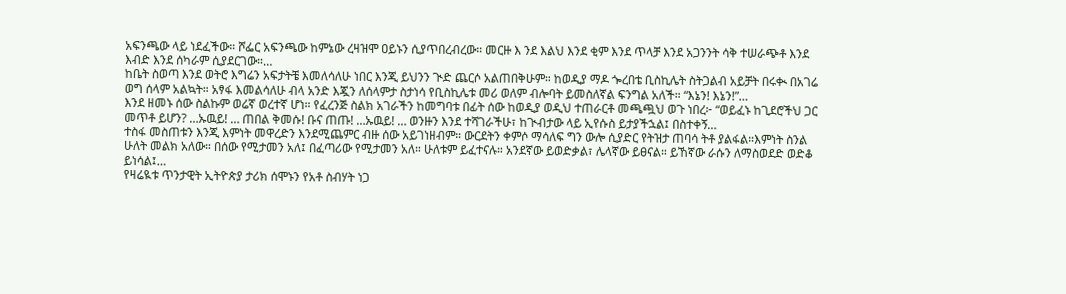አፍንጫው ላይ ነደፈችው። ሾፌር አፍንጫው ከምኔው ረዛዝሞ ዐይኑን ሲያጥበረብረው። መርዙ እ ንደ እልህ እንደ ቂም እንደ ጥላቻ እንደ አጋንንት ሳቅ ተሠራጭቶ እንደ እብድ እንደ ሰካራም ሲያደርገው።…
ከቤት ስወጣ እንደ ወትሮ እግሬን አፍታትቼ እመለሳለሁ ነበር እንጂ ይህንን ጒድ ጨርሶ አልጠበቅሁም። ከወዲያ ማዶ ጐረበቴ ቢስኪሌት ስትጋልብ አይቻት በሩቊ በአገሬ ወግ ሰላም አልኳት። አፃፋ እመልሳለሁ ብላ አንድ እጇን ለሰላምታ ስታነሳ የቢስኪሌቱ መሪ ወለም ብሎባት ይመስለኛል ፍንግል አለች። “እኔን! እኔን!”…
እንደ ዘመኑ ሰው ስልኩም ወሬኛ ወረተኛ ሆነ። የፈረንጅ ስልክ አገራችን ከመግባቱ በፊት ሰው ከወዲያ ወዲህ ተጠራርቶ መጫጯህ ወጉ ነበረ፦ “ወይፈኑ ከጊደሮችህ ጋር መጥቶ ይሆን? …ኡዉይ! … ጠበል ቅመሱ! ቡና ጠጡ! …ኡዉይ! … ወንዙን እንደ ተሻገራችሁ፣ ከጒብታው ላይ ኢየሱስ ይታያችኋል፤ በስተቀኝ…
ተስፋ መስጠቱን እንጂ እምነት መዋረድን እንደሚጨምር ብዙ ሰው አይገነዘብም። ውርደትን ቀምሶ ማሳለፍ ግን ውሎ ሲያድር የትዝታ ጠባሳ ትቶ ያልፋል።እምነት ስንል ሁለት መልክ አለው። በሰው የሚታመን አለ፤ በፈጣሪው የሚታመን አለ። ሁለቱም ይፈተናሉ። አንደኛው ይወድቃል፣ ሌላኛው ይፀናል። ይኸኛው ራሱን ለማስወደድ ወድቆ ይነሳል፤…
የዛሬዪቱ ጥንታዊት ኢትዮጵያ ታሪክ ሰሞኑን የአቶ ስብሃት ነጋ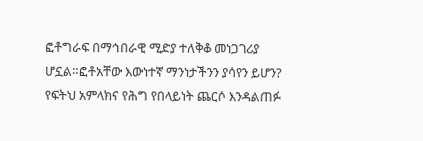ፎቶግራፍ በማኅበራዊ ሚድያ ተለቅቆ መነጋገሪያ ሆኗል።ፎቶአቸው እውነተኛ ማንነታችንን ያሳየን ይሆን? የፍትህ አምላክና የሕግ የበላይነት ጨርሶ እንዳልጠፉ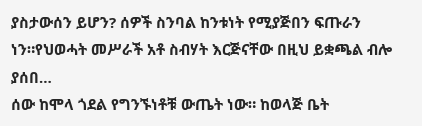ያስታውሰን ይሆን? ሰዎች ስንባል ከንቱነት የሚያጅበን ፍጡራን ነን።የህወሓት መሥራች አቶ ስብሃት እርጅናቸው በዚህ ይቋጫል ብሎ ያሰበ…
ሰው ከሞላ ጎደል የግንኙነቶቹ ውጤት ነው። ከወላጅ ቤት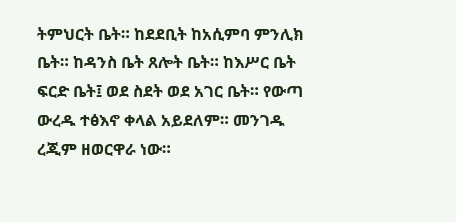ትምህርት ቤት። ከደደቢት ከአሲምባ ምንሊክ ቤት። ከዳንስ ቤት ጸሎት ቤት። ከእሥር ቤት ፍርድ ቤት፤ ወደ ስደት ወደ አገር ቤት። የውጣ ውረዱ ተፅእኖ ቀላል አይደለም። መንገዱ ረጂም ዘወርዋራ ነው።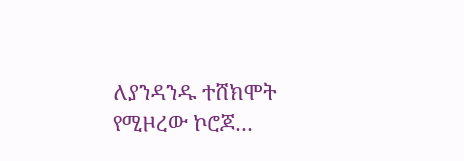ለያንዳንዱ ተሸክሞት የሚዞረው ኮሮጆ…